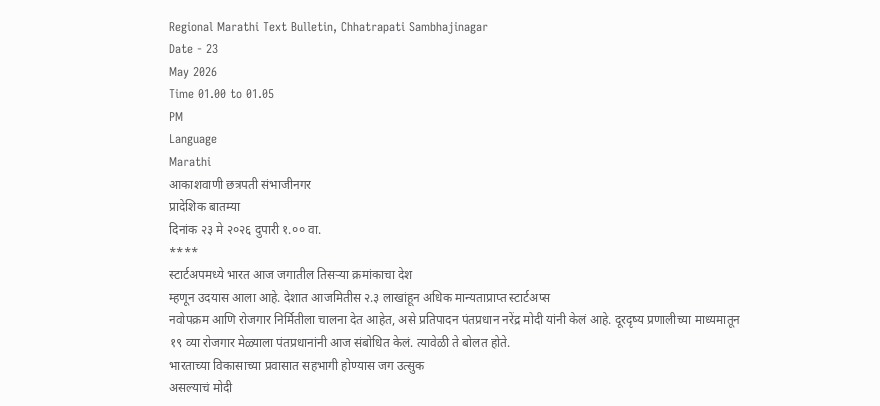Regional Marathi Text Bulletin, Chhatrapati Sambhajinagar
Date - 23
May 2026
Time 01.00 to 01.05
PM
Language
Marathi
आकाशवाणी छत्रपती संभाजीनगर
प्रादेशिक बातम्या
दिनांक २३ मे २०२६ दुपारी १.०० वा.
****
स्टार्टअपमध्ये भारत आज जगातील तिसऱ्या क्रमांकाचा देश
म्हणून उदयास आला आहे. देशात आजमितीस २.३ लाखांहून अधिक मान्यताप्राप्त स्टार्टअप्स
नवोपक्रम आणि रोजगार निर्मितीला चालना देत आहेत, असे प्रतिपादन पंतप्रधान नरेंद्र मोदी यांनी केलं आहे. दूरदृष्य प्रणालीच्या माध्यमातून
१९ व्या रोजगार मेळ्याला पंतप्रधानांनी आज संबोधित केलं. त्यावेळी ते बोलत होते.
भारताच्या विकासाच्या प्रवासात सहभागी होण्यास जग उत्सुक
असल्याचं मोदी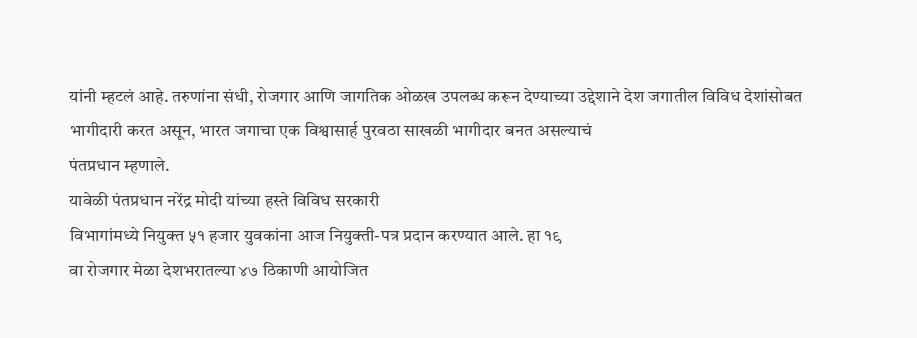यांनी म्हटलं आहे. तरुणांना संधी, रोजगार आणि जागतिक ओळख उपलब्ध करून देण्याच्या उद्देशाने देश जगातील विविध देशांसोबत
भागीदारी करत असून, भारत जगाचा एक विश्वासार्ह पुरवठा साखळी भागीदार बनत असल्याचं
पंतप्रधान म्हणाले.
यावेळी पंतप्रधान नरेंद्र मोदी यांच्या हस्ते विविध सरकारी
विभागांमध्ये नियुक्त ५१ हजार युवकांना आज नियुक्ती-पत्र प्रदान करण्यात आले. हा १९
वा रोजगार मेळा देशभरातल्या ४७ ठिकाणी आयोजित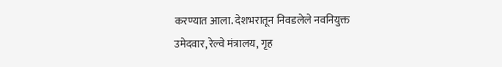करण्यात आला. देशभरातून निवडलेले नवनियुक्त
उमेदवार, रेल्वे मंत्रालय, गृह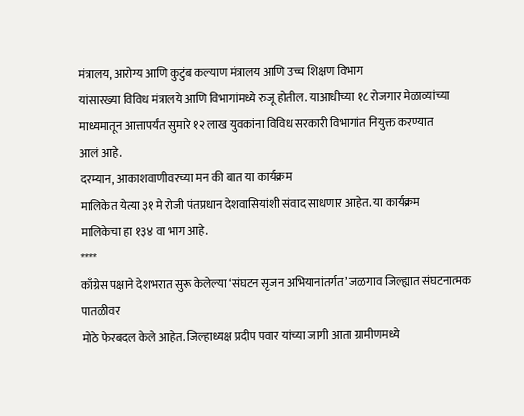मंत्रालय, आरोग्य आणि कुटुंब कल्याण मंत्रालय आणि उच्च शिक्षण विभाग
यांसारख्या विविध मंत्रालये आणि विभागांमध्ये रुजू होतील. याआधीच्या १८ रोजगार मेळाव्यांच्या
माध्यमातून आत्तापर्यंत सुमारे १२ लाख युवकांना विविध सरकारी विभागांत नियुक्त करण्यात
आलं आहे.
दरम्यान, आकाशवाणीवरच्या मन की बात या कार्यक्रम
मालिकेत येत्या ३१ मे रोजी पंतप्रधान देशवासियांशी संवाद साधणार आहेत. या कार्यक्रम
मालिकेचा हा १३४ वा भाग आहे.
****
काँग्रेस पक्षाने देशभरात सुरू केलेल्या ‘संघटन सृजन अभियानांतर्गत’ जळगाव जिल्ह्यात संघटनात्मक पातळीवर
मोठे फेरबदल केले आहेत. जिल्हाध्यक्ष प्रदीप पवार यांच्या जागी आता ग्रामीणमध्ये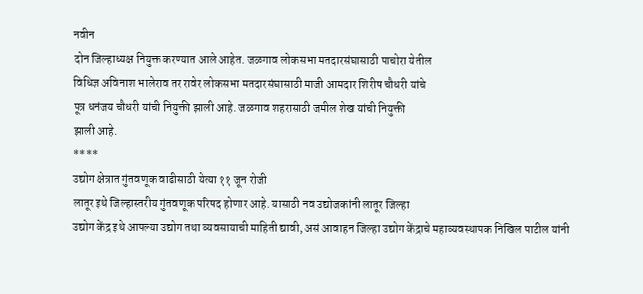नवीन
दोन जिल्हाध्यक्ष नियुक्त करण्यात आले आहेत. जळगाव लोकसभा मतदारसंघासाठी पाचोरा येतील
विधिज्ञ अविनाश भालेराव तर रावेर लोकसभा मतदारसंघासाठी माजी आमदार शिरीष चौधरी यांचे
पूत्र धनंजय चौधरी यांची नियुक्ती झाली आहे. जळगाव शहरासाठी जमील शेख यांची नियुक्ती
झाली आहे.
****
उद्योग क्षेत्रात गुंतवणूक वाढीसाठी येत्या ११ जून रोजी
लातूर इथे जिल्हास्तरीय गुंतवणूक परिषद होणार आहे. यासाठी नव उद्योजकांनी लातूर जिल्हा
उद्योग केंद्र इथे आपल्या उद्योग तथा व्यवसायाची माहिती द्यावी, असं आवाहन जिल्हा उद्योग केंद्राचे महाव्यवस्थापक निखिल पाटील यांनी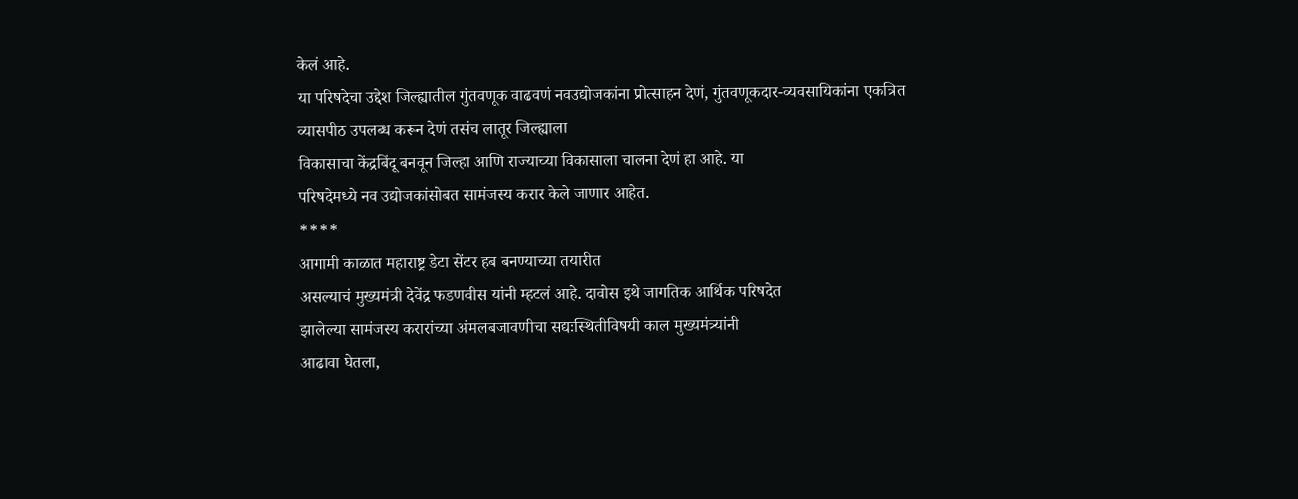केलं आहे.
या परिषदेचा उद्देश जिल्ह्यातील गुंतवणूक वाढवणं नवउद्योजकांना प्रोत्साहन देणं, गुंतवणूकदार-व्यवसायिकांना एकत्रित व्यासपीठ उपलब्ध करून देणं तसंच लातूर जिल्ह्याला
विकासाचा केंद्रबिंदू बनवून जिल्हा आणि राज्याच्या विकासाला चालना देणं हा आहे. या
परिषदेमध्ये नव उद्योजकांसोबत सामंजस्य करार केले जाणार आहेत.
****
आगामी काळात महाराष्ट्र डेटा सेंटर हब बनण्याच्या तयारीत
असल्याचं मुख्यमंत्री देवेंद्र फडणवीस यांनी म्हटलं आहे. दावोस इथे जागतिक आर्थिक परिषदेत
झालेल्या सामंजस्य करारांच्या अंमलबजावणीचा सद्यःस्थितीविषयी काल मुख्यमंत्र्यांनी
आढावा घेतला,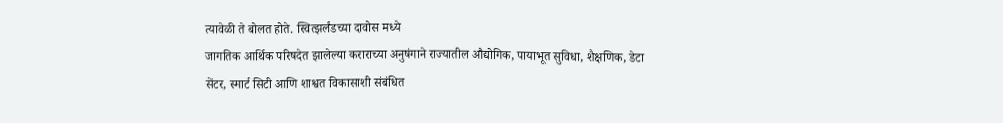त्यावेळी ते बोलत होते. स्वित्झर्लंडच्या दावोस मध्ये
जागतिक आर्थिक परिषदेत झालेल्या कराराच्या अनुषंगाने राज्यातील औद्योगिक, पायाभूत सुविधा, शैक्षणिक, डेटा सेंटर, स्मार्ट सिटी आणि शाश्वत विकासाशी संबंधित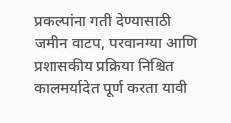प्रकल्पांना गती देण्यासाठी जमीन वाटप, परवानग्या आणि प्रशासकीय प्रक्रिया निश्चित कालमर्यादेत पूर्ण करता यावी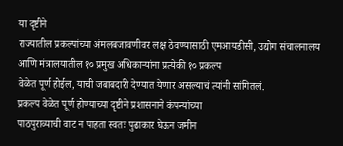या दृष्टीने
राज्यातील प्रकल्पांच्या अंमलबजावणीवर लक्ष ठेवण्यासाठी एमआयडीसी, उद्योग संचालनालय आणि मंत्रालयातील १० प्रमुख अधिकाऱ्यांना प्रत्येकी १० प्रकल्प
वेळेत पूर्ण होईल, याची जबाबदारी देण्यात येणार असल्याचं त्यांनी सांगितलं.
प्रकल्प वेळेत पूर्ण होण्याच्या दृष्टीने प्रशासनाने कंपन्यांच्या
पाठपुराव्याची वाट न पाहता स्वतः पुढाकार घेऊन जमीन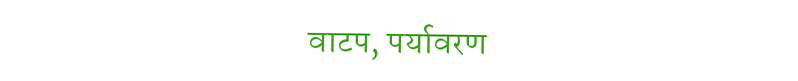वाटप, पर्यावरण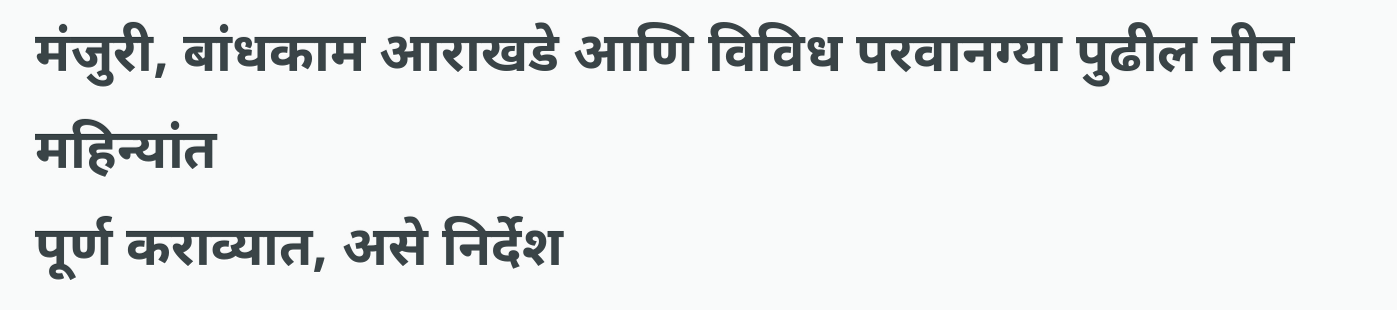मंजुरी, बांधकाम आराखडे आणि विविध परवानग्या पुढील तीन महिन्यांत
पूर्ण कराव्यात, असे निर्देश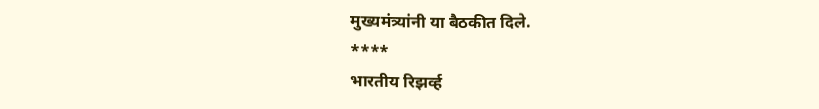मुख्यमंत्र्यांनी या बैठकीत दिले.
****
भारतीय रिझर्व्ह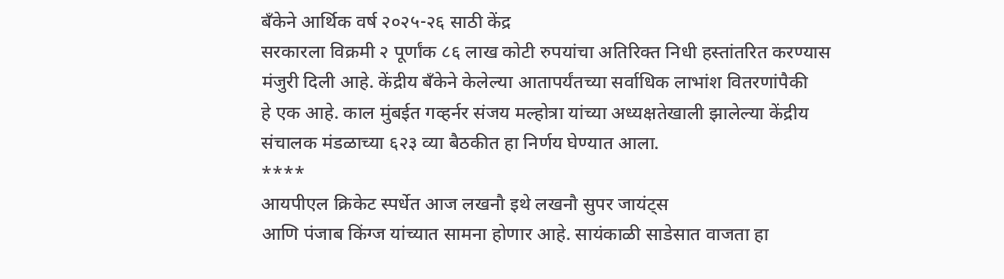बँकेने आर्थिक वर्ष २०२५-२६ साठी केंद्र
सरकारला विक्रमी २ पूर्णांक ८६ लाख कोटी रुपयांचा अतिरिक्त निधी हस्तांतरित करण्यास
मंजुरी दिली आहे. केंद्रीय बँकेने केलेल्या आतापर्यंतच्या सर्वाधिक लाभांश वितरणांपैकी
हे एक आहे. काल मुंबईत गव्हर्नर संजय मल्होत्रा यांच्या अध्यक्षतेखाली झालेल्या केंद्रीय
संचालक मंडळाच्या ६२३ व्या बैठकीत हा निर्णय घेण्यात आला.
****
आयपीएल क्रिकेट स्पर्धेत आज लखनौ इथे लखनौ सुपर जायंट्स
आणि पंजाब किंग्ज यांच्यात सामना होणार आहे. सायंकाळी साडेसात वाजता हा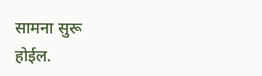सामना सुरू
होईल.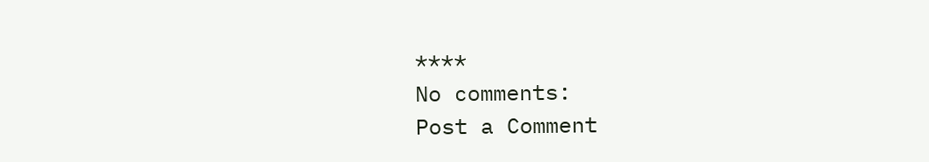****
No comments:
Post a Comment